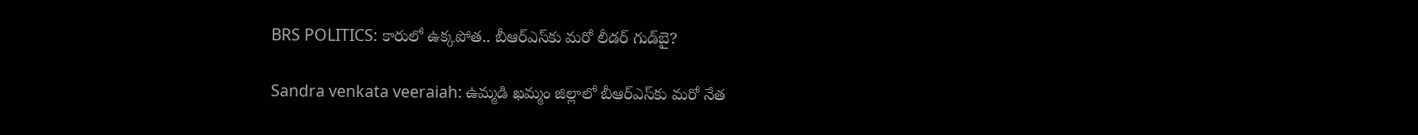BRS POLITICS: కారులో ఉక్కపోత.. బీఆర్‌ఎస్‌కు మరో లీడర్ గుడ్‌బై?

Sandra venkata veeraiah: ఉమ్మడి ఖమ్మం జిల్లాలో బీఆర్‌ఎస్‌కు మరో నేత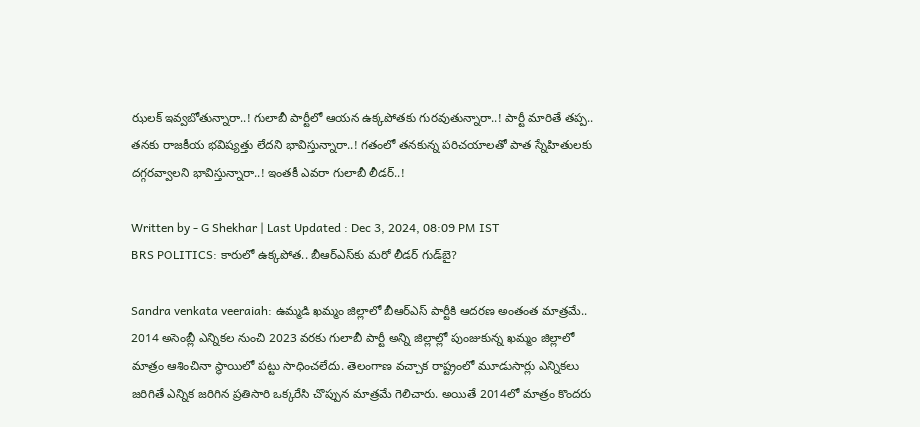ఝలక్ ఇవ్వబోతున్నారా..! గులాబీ పార్టీలో ఆయన ఉక్కపోతకు గురవుతున్నారా..! పార్టీ మారితే తప్ప.. తనకు రాజకీయ భవిష్యత్తు లేదని భావిస్తున్నారా..! గతంలో తనకున్న పరిచయాలతో పాత స్నేహితులకు దగ్గరవ్వాలని భావిస్తున్నారా..! ఇంతకీ ఎవరా గులాబీ లీడర్‌..!

Written by - G Shekhar | Last Updated : Dec 3, 2024, 08:09 PM IST
BRS POLITICS: కారులో ఉక్కపోత.. బీఆర్‌ఎస్‌కు మరో లీడర్ గుడ్‌బై?

Sandra venkata veeraiah: ఉమ్మడి ఖమ్మం జిల్లాలో బీఆర్ఎస్ పార్టీకి ఆదరణ అంతంత మాత్రమే.. 2014 అసెంబ్లీ ఎన్నికల నుంచి 2023 వరకు గులాబీ పార్టీ అన్ని జిల్లాల్లో పుంజుకున్న ఖమ్మం జిల్లాలో మాత్రం ఆశించినా స్థాయిలో పట్టు సాధించలేదు. తెలంగాణ వచ్చాక రాష్ట్రంలో మూడుసార్లు ఎన్నికలు జరిగితే ఎన్నిక జరిగిన ప్రతిసారి ఒక్కరేసి చొప్పున మాత్రమే గెలిచారు. అయితే 2014లో మాత్రం కొందరు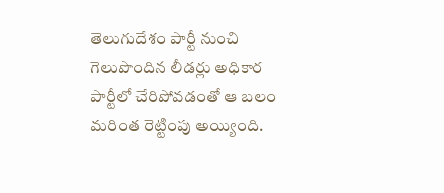తెలుగుదేశం పార్టీ నుంచి గెలుపొందిన లీడర్లు అధికార పార్టీలో చేరిపోవడంతో ఆ బలం మరింత రెట్టింపు అయ్యింది.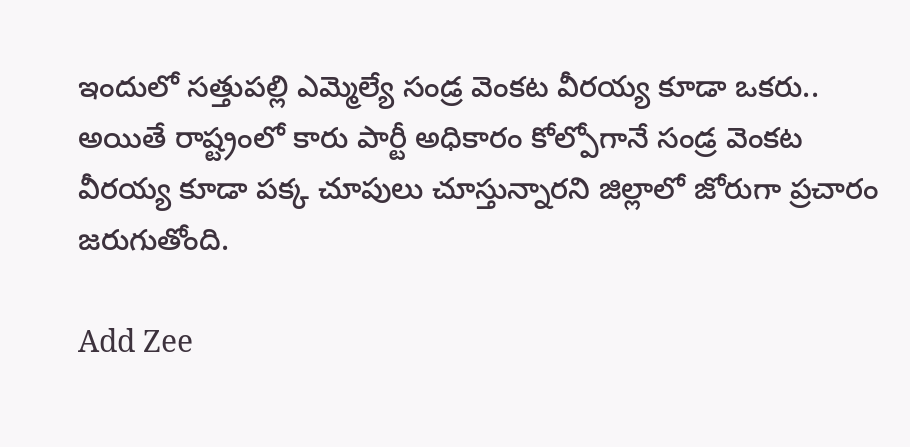ఇందులో సత్తుపల్లి ఎమ్మెల్యే సండ్ర వెంకట వీరయ్య కూడా ఒకరు.. అయితే రాష్ట్రంలో కారు పార్టీ అధికారం కోల్పోగానే సండ్ర వెంకట వీరయ్య కూడా పక్క చూపులు చూస్తున్నారని జిల్లాలో జోరుగా ప్రచారం జరుగుతోంది.

Add Zee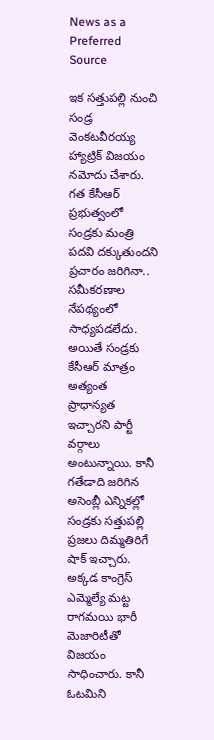News as a Preferred Source

ఇక సత్తుపల్లి నుంచి సండ్ర వెంకటవీరయ్య హ్యాట్రిక్‌ విజయం నమోదు చేశారు. గత కేసీఆర్‌ ప్రభుత్వంలో సండ్రకు మంత్రి పదవి దక్కుతుందని ప్రచారం జరిగినా.. సమీకరణాల నేపథ్యంలో సాధ్యపడలేదు. అయితే సండ్రకు కేసీఆర్ మాత్రం అత్యంత  ప్రాధాన్యత ఇచ్చారని పార్టీ వర్గాలు అంటున్నాయి. కానీ గతేడాది జరిగిన అసెంబ్లీ ఎన్నికల్లో సండ్రకు సత్తుపల్లి ప్రజలు దిమ్మతిరిగే షాక్‌ ఇచ్చారు. అక్కడ కాంగ్రెస్‌ ఎమ్మెల్యే మట్ట రాగమయి భారీ మెజారిటీతో విజయం సాధించారు. కానీ ఓటమిని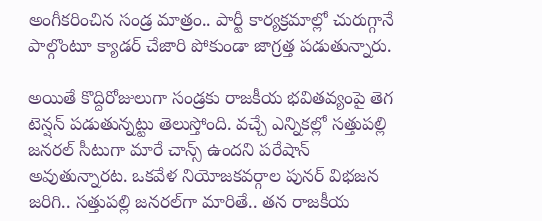అంగీకరించిన సండ్ర మాత్రం.. పార్టీ కార్యక్రమాల్లో చురుగ్గానే పాల్గొంటూ క్యాడర్‌ చేజారి పోకుండా జాగ్రత్త పడుతున్నారు.

అయితే కొద్దిరోజులుగా సండ్రకు రాజకీయ భవితవ్యంపై తెగ టెన్షన్‌ పడుతున్నట్టు తెలుస్తోంది. వచ్చే ఎన్నికల్లో సత్తుపల్లి జనరల్‌ సీటుగా మారే చాన్స్ ఉందని పరేషాన్ అవుతున్నారట. ఒకవేళ నియోజకవర్గాల పునర్ విభజన జరిగి.. సత్తుపల్లి జనరల్‌గా మారితే.. తన రాజకీయ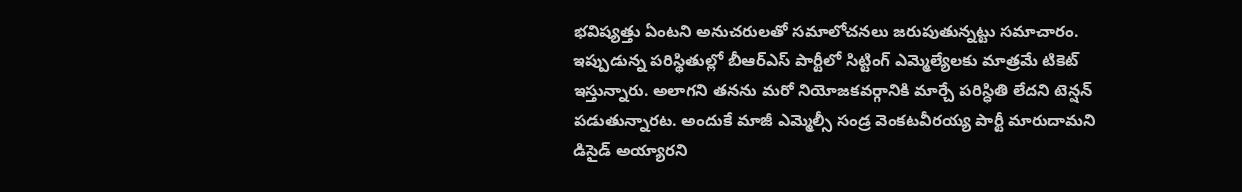భవిష్యత్తు ఏంటని అనుచరులతో సమాలోచనలు జరుపుతున్నట్టు సమాచారం. ఇప్పుడున్న పరిస్థితుల్లో బీఆర్‌ఎస్ పార్టీలో సిట్టింగ్ ఎమ్మెల్యేలకు మాత్రమే టికెట్‌ ఇస్తున్నారు. అలాగని తనను మరో నియోజకవర్గానికి మార్చే పరిస్ధితి లేదని టెన్షన్ పడుతున్నారట. అందుకే మాజీ ఎమ్మెల్సీ సండ్ర వెంకటవీరయ్య పార్టీ మారుదామని డిసైడ్‌ అయ్యారని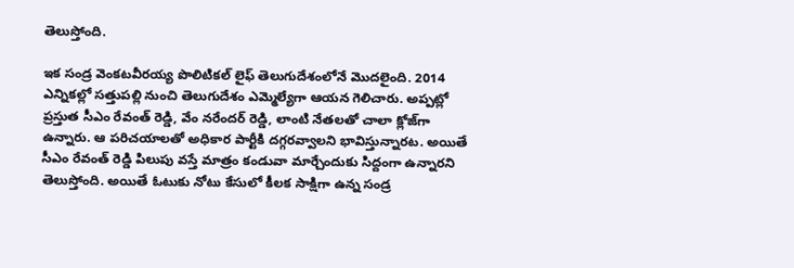తెలుస్తోంది.

ఇక సండ్ర వెంకటవీరయ్య పొలిటికల్‌ లైఫ్‌ తెలుగుదేశంలోనే మొదలైంది. 2014 ఎన్నికల్లో సత్తుపల్లి నుంచి తెలుగుదేశం ఎమ్మెల్యేగా ఆయన గెలిచారు. అప్పట్లో ప్రస్తుత సీఎం రేవంత్ రెడ్డి, వేం నరేందర్‌ రెడ్డి, లాంటి నేతలతో చాలా క్లోజ్‌గా ఉన్నారు. ఆ పరిచయాలతో అధికార పార్టీకి దగ్గరవ్వాలని భావిస్తున్నారట. అయితే సీఎం రేవంత్‌ రెడ్డి పిలుపు వస్తే మాత్రం కండువా మార్చేందుకు సిద్దంగా ఉన్నారని తెలుస్తోంది. అయితే ఓటుకు నోటు కేసులో కీలక సాక్షిగా ఉన్న సండ్ర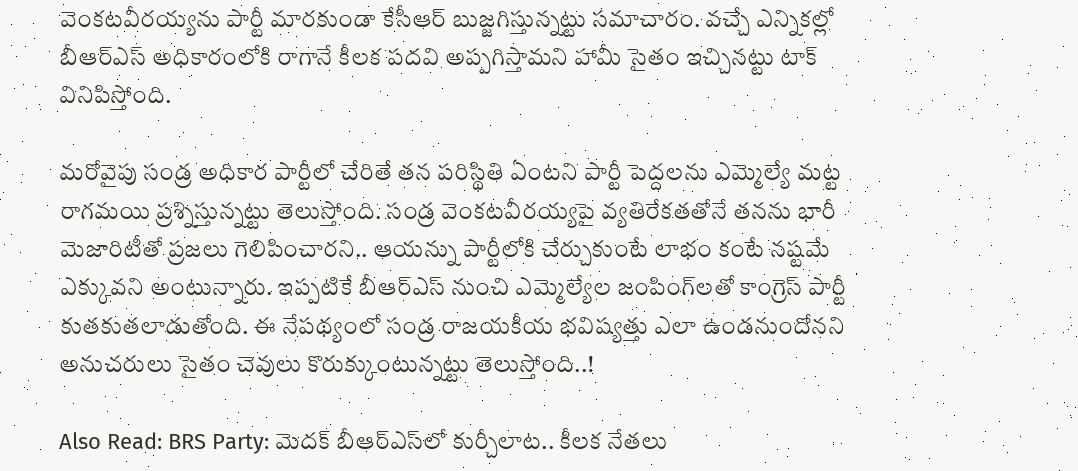వెంకటవీరయ్యను పార్టీ మారకుండా కేసీఆర్‌ బుజ్జగిస్తున్నట్టు సమాచారం. వచ్చే ఎన్నికల్లో బీఆర్‌ఎస్ అధికారంలోకి రాగానే కీలక పదవి అప్పగిస్తామని హామీ సైతం ఇచ్చినట్టు టాక్‌ వినిపిస్తోంది.

మరోవైపు సండ్ర అధికార పార్టీలో చేరితే తన పరిస్థితి ఏంటని పార్టీ పెద్దలను ఎమ్మెల్యే మట్ట రాగమయి ప్రశ్నిస్తున్నట్టు తెలుస్తోంది. సండ్ర వెంకటవీరయ్యపై వ్యతిరేకతతోనే తనను భారీ మెజారిటీతో ప్రజలు గెలిపించారని.. ఆయన్ను పార్టీలోకి చేర్చుకుంటే లాభం కంటే నష్టమే ఎక్కువని అంటున్నారు. ఇప్పటికే బీఆర్‌ఎస్‌ నుంచి ఎమ్మెల్యేల జంపింగ్‌లతో కాంగ్రెస్ పార్టీ కుతకుతలాడుతోంది. ఈ నేపథ్యంలో సండ్ర రాజయకీయ భవిష్యత్తు ఎలా ఉండనుందోనని అనుచరులు సైతం చెవులు కొరుక్కుంటున్నట్టు తెలుస్తోంది..!

Also Read: BRS Party: మెదక్‌ బీఆర్‌ఎస్‌లో కుర్చీలాట.. కీలక నేతలు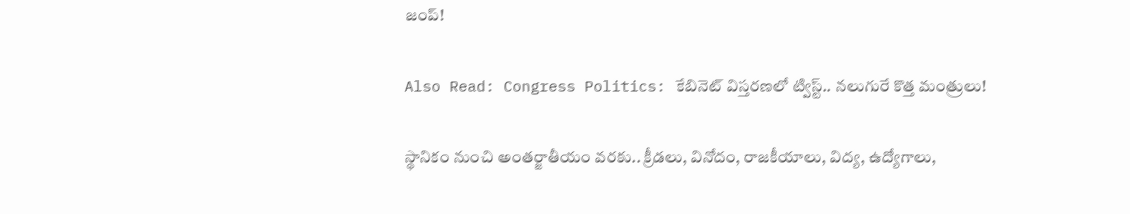జంప్‌!

Also Read: Congress Politics: కేబినెట్‌ విస్తరణలో ట్విస్ట్‌.. నలుగురే కొత్త మంత్రులు!

స్థానికం నుంచి అంతర్జాతీయం వరకు.. క్రీడలు, వినోదం, రాజకీయాలు, విద్య, ఉద్యోగాలు,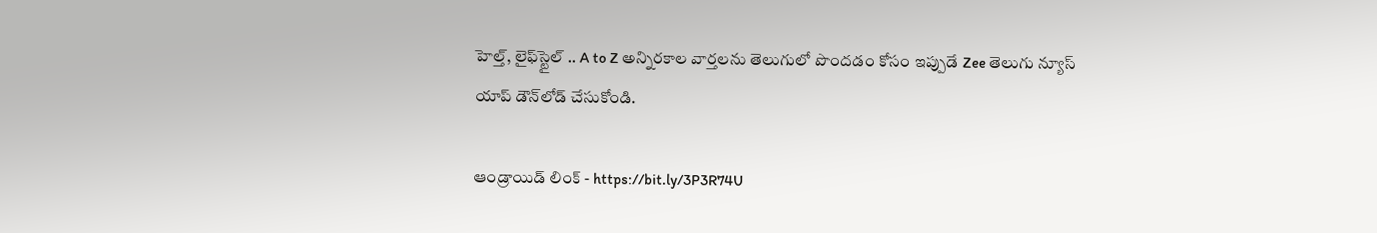హెల్త్, లైఫ్‌స్టైల్ .. A to Z అన్నిరకాల వార్తలను తెలుగులో పొందడం కోసం ఇప్పుడే Zee తెలుగు న్యూస్ యాప్ డౌన్‌లోడ్ చేసుకోండి.

ఆండ్రాయిడ్ లింక్ - https://bit.ly/3P3R74U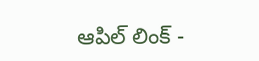ఆపిల్ లింక్ -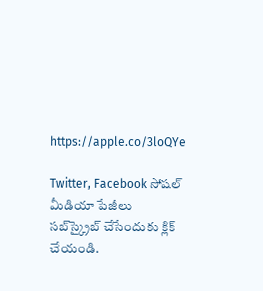https://apple.co/3loQYe

Twitter, Facebook సోషల్ మీడియా పేజీలు సబ్‌స్క్రైబ్ చేసేందుకు క్లిక్ చేయండి.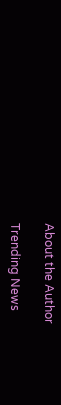About the Author

Trending News